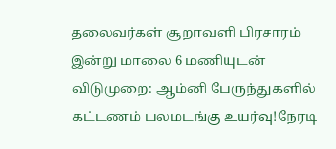தலைவர்கள் சூறாவளி பிரசாரம் இன்று மாலை 6 மணியுடன் விடுமுறை: ஆம்னி பேருந்துகளில் கட்டணம் பலமடங்கு உயர்வு!நேரடி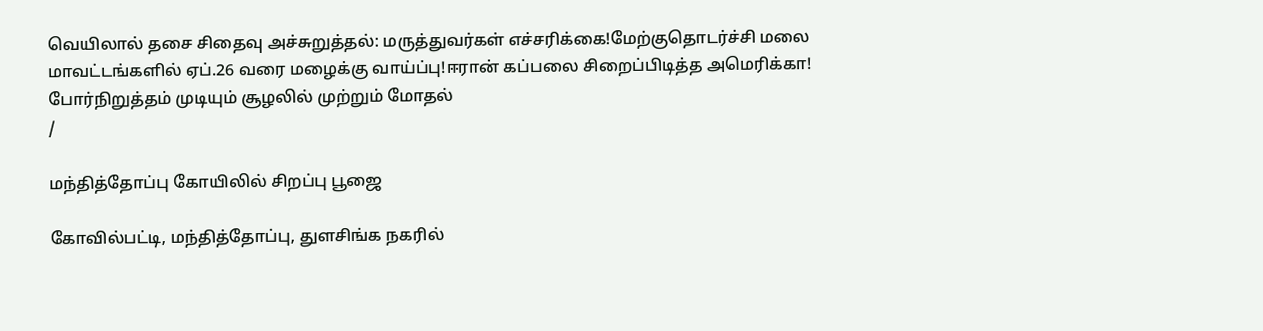வெயிலால் தசை சிதைவு அச்சுறுத்தல்: மருத்துவர்கள் எச்சரிக்கை!மேற்குதொடர்ச்சி மலை மாவட்டங்களில் ஏப்.26 வரை மழைக்கு வாய்ப்பு!ஈரான் கப்பலை சிறைப்பிடித்த அமெரிக்கா! போர்நிறுத்தம் முடியும் சூழலில் முற்றும் மோதல்
/

மந்தித்தோப்பு கோயிலில் சிறப்பு பூஜை

கோவில்பட்டி, மந்தித்தோப்பு, துளசிங்க நகரில்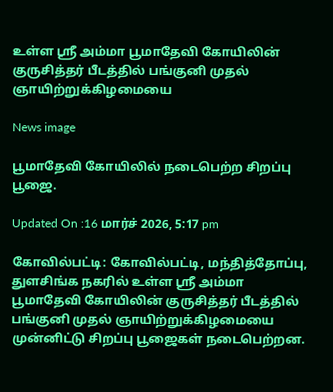உள்ள ஸ்ரீ அம்மா பூமாதேவி கோயிலின் குருசித்தர் பீடத்தில் பங்குனி முதல் ஞாயிற்றுக்கிழமையை

News image

பூமாதேவி கோயிலில் நடைபெற்ற சிறப்பு பூஜை.

Updated On :16 மார்ச் 2026, 5:17 pm

கோவில்பட்டி: கோவில்பட்டி, மந்தித்தோப்பு, துளசிங்க நகரில் உள்ள ஸ்ரீ அம்மா பூமாதேவி கோயிலின் குருசித்தர் பீடத்தில் பங்குனி முதல் ஞாயிற்றுக்கிழமையை முன்னிட்டு சிறப்பு பூஜைகள் நடைபெற்றன.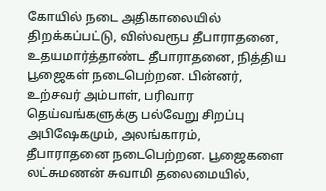கோயில் நடை அதிகாலையில் திறக்கப்பட்டு, விஸ்வரூப தீபாராதனை, உதயமார்த்தாண்ட தீபாராதனை, நித்திய பூஜைகள் நடைபெற்றன. பின்னர், உற்சவர் அம்பாள், பரிவார தெய்வங்களுக்கு பல்வேறு சிறப்பு அபிஷேகமும், அலங்காரம், தீபாராதனை நடைபெற்றன. பூஜைகளை லட்சுமணன் சுவாமி தலைமையில்,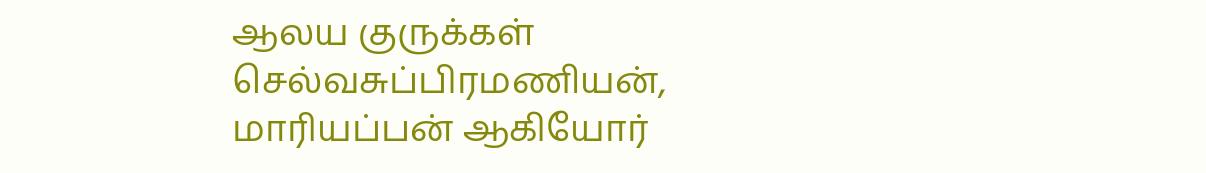ஆலய குருக்கள் செல்வசுப்பிரமணியன், மாரியப்பன் ஆகியோர்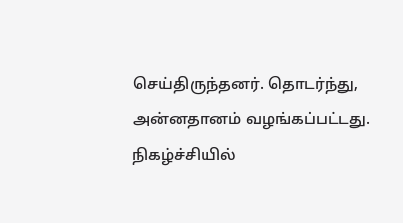செய்திருந்தனர். தொடர்ந்து, அன்னதானம் வழங்கப்பட்டது. நிகழ்ச்சியில்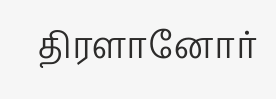திரளானோர்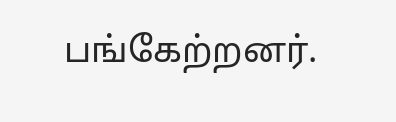பங்கேற்றனர்.